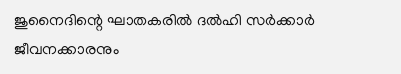ജുനൈദിന്റെ ഘാതകരില്‍ ദല്‍ഹി സര്‍ക്കാര്‍ ജീവനക്കാരനും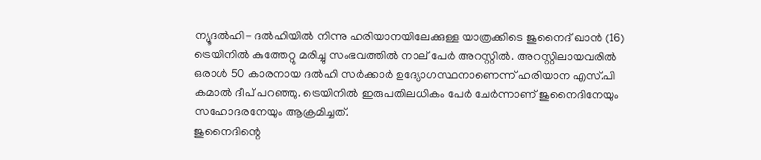ന്യൂദല്‍ഹി- ദല്‍ഹിയില്‍ നിന്നു ഹരിയാനയിലേക്കുള്ള യാത്രക്കിടെ ജുനൈദ് ഖാന്‍ (16) ട്രെയിനില്‍ കുത്തേറ്റു മരിച്ചു സംഭവത്തില്‍ നാല് പേര്‍ അറസ്റ്റില്‍. അറസ്റ്റിലായവരില്‍ ഒരാള്‍ 50 കാരനായ ദല്‍ഹി സര്‍ക്കാര്‍ ഉദ്യോഗസ്ഥനാണെന്ന് ഹരിയാന എസ്.പി കമാല്‍ ദീപ് പറഞ്ഞു. ട്രെയിനില്‍ ഇരുപതിലധികം പേര്‍ ചേര്‍ന്നാണ് ജുനൈദിനേയും സഹോദരനേയും ആക്രമിച്ചത്.
ജുനൈദിന്റെ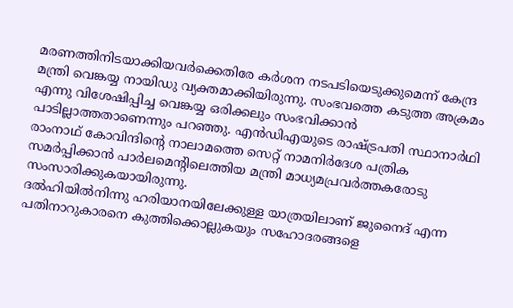മരണത്തിനിടയാക്കിയവര്‍ക്കെതിരേ കര്‍ശന നടപടിയെടുക്കുമെന്ന് കേന്ദ്ര മന്ത്രി വെങ്കയ്യ നായിഡു വ്യക്തമാക്കിയിരുന്നു. സംഭവത്തെ കടുത്ത അക്രമം എന്നു വിശേഷിപ്പിച്ച വെങ്കയ്യ ഒരിക്കലും സംഭവിക്കാന്‍ പാടില്ലാത്തതാണെന്നും പറഞ്ഞു. എന്‍ഡിഎയുടെ രാഷ്ട്രപതി സ്ഥാനാര്‍ഥി രാംനാഥ് കോവിന്ദിന്റെ നാലാമത്തെ സെറ്റ് നാമനിര്‍ദേശ പത്രിക സമര്‍പ്പിക്കാന്‍ പാര്‍ലമെന്റിലെത്തിയ മന്ത്രി മാധ്യമപ്രവര്‍ത്തകരോടു സംസാരിക്കുകയായിരുന്നു.
ദല്‍ഹിയില്‍നിന്നു ഹരിയാനയിലേക്കുള്ള യാത്രയിലാണ് ജുനൈദ് എന്ന പതിനാറുകാരനെ കുത്തിക്കൊല്ലുകയും സഹോദരങ്ങളെ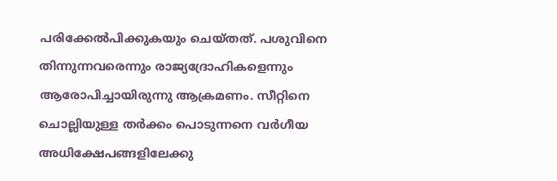പരിക്കേല്‍പിക്കുകയും ചെയ്തത്. പശുവിനെ തിന്നുന്നവരെന്നും രാജ്യദ്രോഹികളെന്നും ആരോപിച്ചായിരുന്നു ആക്രമണം. സീറ്റിനെ ചൊല്ലിയുള്ള തര്‍ക്കം പൊടുന്നനെ വര്‍ഗീയ അധിക്ഷേപങ്ങളിലേക്കു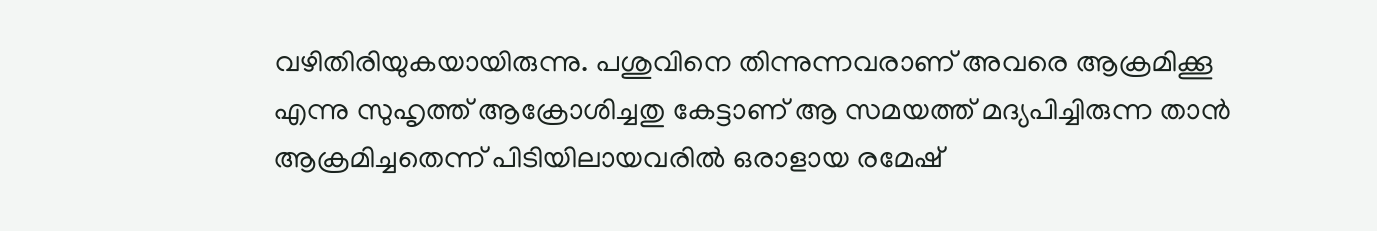വഴിതിരിയുകയായിരുന്നു. പശുവിനെ തിന്നുന്നവരാണ് അവരെ ആക്രമിക്കൂ എന്നു സുഹൃത്ത് ആക്രോശിച്ചതു കേട്ടാണ് ആ സമയത്ത് മദ്യപിച്ചിരുന്ന താന്‍ ആക്രമിച്ചതെന്ന് പിടിയിലായവരില്‍ ഒരാളായ രമേഷ്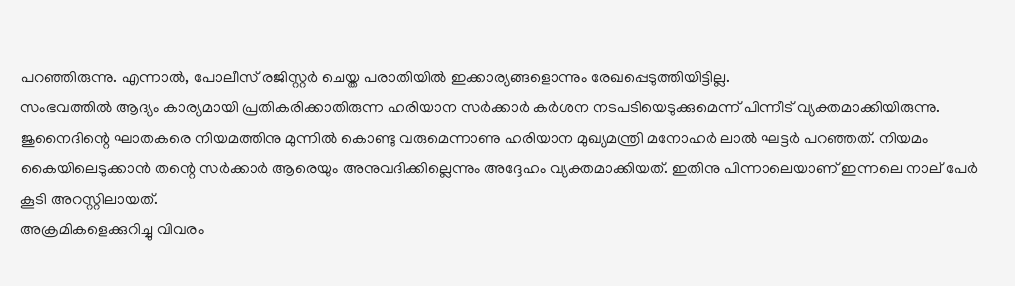പറഞ്ഞിരുന്നു. എന്നാല്‍, പോലീസ് രജിസ്റ്റര്‍ ചെയ്ത പരാതിയില്‍ ഇക്കാര്യങ്ങളൊന്നും രേഖപ്പെടുത്തിയിട്ടില്ല.
സംഭവത്തില്‍ ആദ്യം കാര്യമായി പ്രതികരിക്കാതിരുന്ന ഹരിയാന സര്‍ക്കാര്‍ കര്‍ശന നടപടിയെടുക്കുമെന്ന് പിന്നീട് വ്യക്തമാക്കിയിരുന്നു. ജുനൈദിന്റെ ഘാതകരെ നിയമത്തിനു മുന്നില്‍ കൊണ്ടു വരുമെന്നാണു ഹരിയാന മുഖ്യമന്ത്രി മനോഹര്‍ ലാല്‍ ഘട്ടര്‍ പറഞ്ഞത്. നിയമം കൈയിലെടുക്കാന്‍ തന്റെ സര്‍ക്കാര്‍ ആരെയും അനുവദിക്കില്ലെന്നും അദ്ദേഹം വ്യക്തമാക്കിയത്. ഇതിനു പിന്നാലെയാണ് ഇന്നലെ നാല് പേര്‍ കൂടി അറസ്റ്റിലായത്.
അക്രമികളെക്കുറിച്ചു വിവരം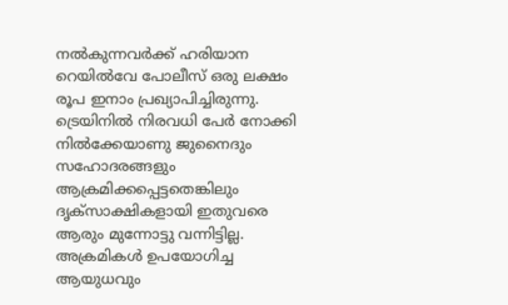നല്‍കുന്നവര്‍ക്ക് ഹരിയാന റെയില്‍വേ പോലീസ് ഒരു ലക്ഷം രൂപ ഇനാം പ്രഖ്യാപിച്ചിരുന്നു. ട്രെയിനില്‍ നിരവധി പേര്‍ നോക്കി നില്‍ക്കേയാണു ജുനൈദും സഹോദരങ്ങളും ആക്രമിക്കപ്പെട്ടതെങ്കിലും ദൃക്‌സാക്ഷികളായി ഇതുവരെ ആരും മുന്നോട്ടു വന്നിട്ടില്ല. അക്രമികള്‍ ഉപയോഗിച്ച ആയുധവും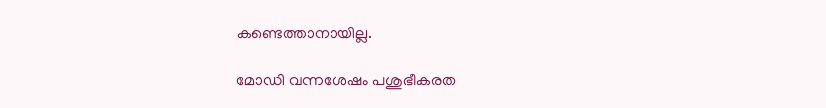കണ്ടെത്താനായില്ല.

മോഡി വന്നശേഷം പശുഭീകരത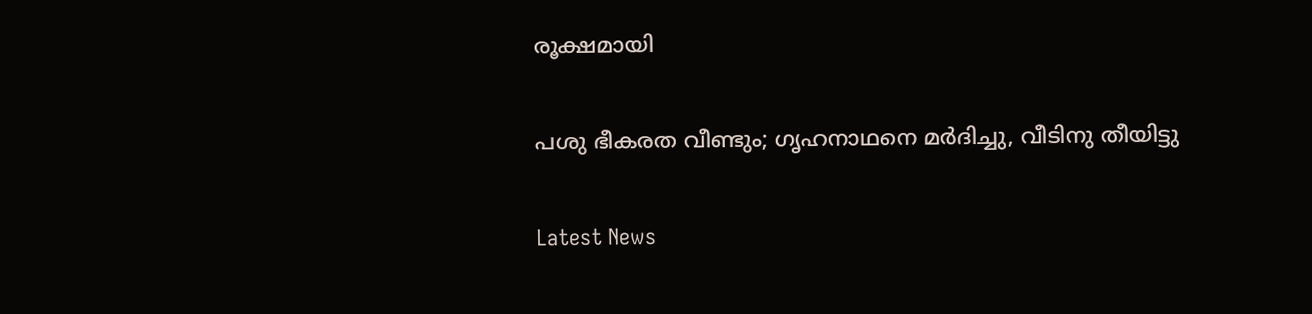രൂക്ഷമായി

പശു ഭീകരത വീണ്ടും; ഗൃഹനാഥനെ മര്‍ദിച്ചു, വീടിനു തീയിട്ടു

Latest News